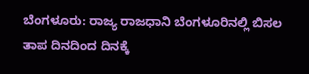ಬೆಂಗಳೂರು: ರಾಜ್ಯ ರಾಜಧಾನಿ ಬೆಂಗಳೂರಿನಲ್ಲಿ ಬಿಸಲ ತಾಪ ದಿನದಿಂದ ದಿನಕ್ಕೆ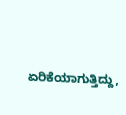ಏರಿಕೆಯಾಗುತ್ತಿದ್ದು,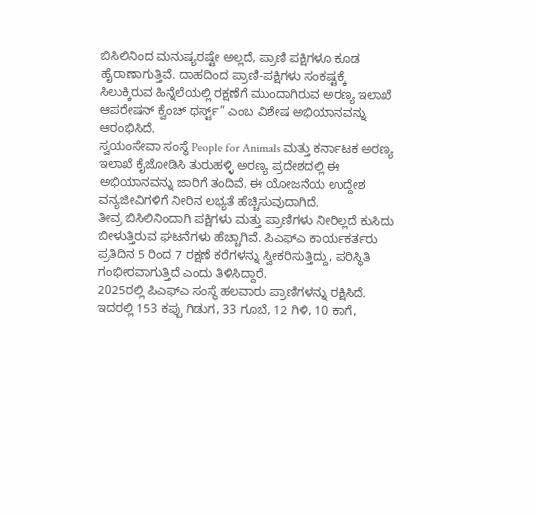ಬಿಸಿಲಿನಿಂದ ಮನುಷ್ಯರಷ್ಟೇ ಅಲ್ಲದೆ, ಪ್ರಾಣಿ ಪಕ್ಷಿಗಳೂ ಕೂಡ ಹೈರಾಣಾಗುತ್ತಿವೆ. ದಾಹದಿಂದ ಪ್ರಾಣಿ-ಪಕ್ಷಿಗಳು ಸಂಕಷ್ಟಕ್ಕೆ ಸಿಲುಕ್ಕಿರುವ ಹಿನ್ನೆಲೆಯಲ್ಲಿ ರಕ್ಷಣೆಗೆ ಮುಂದಾಗಿರುವ ಅರಣ್ಯ ಇಲಾಖೆ ಆಪರೇಷನ್ ಕ್ವೆಂಚ್ ಥರ್ಸ್ಟ್” ಎಂಬ ವಿಶೇಷ ಅಭಿಯಾನವನ್ನು ಆರಂಭಿಸಿದೆ.
ಸ್ವಯಂಸೇವಾ ಸಂಸ್ಥೆ People for Animals ಮತ್ತು ಕರ್ನಾಟಕ ಅರಣ್ಯ ಇಲಾಖೆ ಕೈಜೋಡಿಸಿ ತುರುಹಳ್ಳಿ ಅರಣ್ಯ ಪ್ರದೇಶದಲ್ಲಿ ಈ ಅಭಿಯಾನವನ್ನು ಜಾರಿಗೆ ತಂದಿವೆ. ಈ ಯೋಜನೆಯ ಉದ್ದೇಶ ವನ್ಯಜೀವಿಗಳಿಗೆ ನೀರಿನ ಲಭ್ಯತೆ ಹೆಚ್ಚಿಸುವುದಾಗಿದೆ.
ತೀವ್ರ ಬಿಸಿಲಿನಿಂದಾಗಿ ಪಕ್ಷಿಗಳು ಮತ್ತು ಪ್ರಾಣಿಗಳು ನೀರಿಲ್ಲದೆ ಕುಸಿದು ಬೀಳುತ್ತಿರುವ ಘಟನೆಗಳು ಹೆಚ್ಚಾಗಿವೆ. ಪಿಎಫ್ಎ ಕಾರ್ಯಕರ್ತರು ಪ್ರತಿದಿನ 5 ರಿಂದ 7 ರಕ್ಷಣೆ ಕರೆಗಳನ್ನು ಸ್ವೀಕರಿಸುತ್ತಿದ್ದು, ಪರಿಸ್ಥಿತಿ ಗಂಭೀರವಾಗುತ್ತಿದೆ ಎಂದು ತಿಳಿಸಿದ್ದಾರೆ.
2025ರಲ್ಲಿ ಪಿಎಫ್ಎ ಸಂಸ್ಥೆ ಹಲವಾರು ಪ್ರಾಣಿಗಳನ್ನು ರಕ್ಷಿಸಿದೆ. ಇದರಲ್ಲಿ 153 ಕಪ್ಪು ಗಿಡುಗ, 33 ಗೂಬೆ, 12 ಗಿಳಿ, 10 ಕಾಗೆ,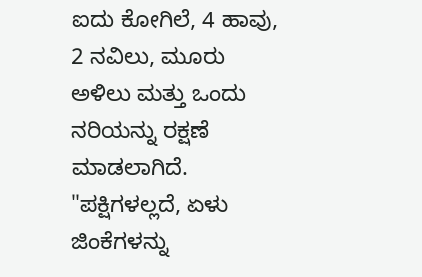ಐದು ಕೋಗಿಲೆ, 4 ಹಾವು, 2 ನವಿಲು, ಮೂರು ಅಳಿಲು ಮತ್ತು ಒಂದು ನರಿಯನ್ನು ರಕ್ಷಣೆ ಮಾಡಲಾಗಿದೆ.
"ಪಕ್ಷಿಗಳಲ್ಲದೆ, ಏಳು ಜಿಂಕೆಗಳನ್ನು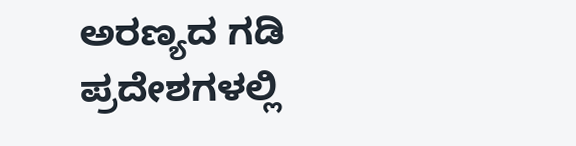ಅರಣ್ಯದ ಗಡಿ ಪ್ರದೇಶಗಳಲ್ಲಿ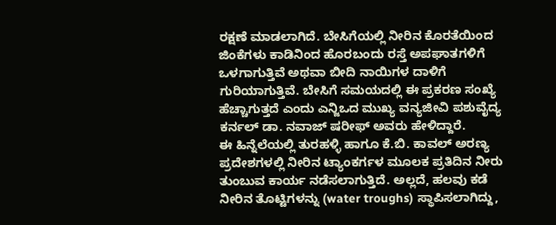ರಕ್ಷಣೆ ಮಾಡಲಾಗಿದೆ. ಬೇಸಿಗೆಯಲ್ಲಿ ನೀರಿನ ಕೊರತೆಯಿಂದ ಜಿಂಕೆಗಳು ಕಾಡಿನಿಂದ ಹೊರಬಂದು ರಸ್ತೆ ಅಪಘಾತಗಳಿಗೆ ಒಳಗಾಗುತ್ತಿವೆ ಅಥವಾ ಬೀದಿ ನಾಯಿಗಳ ದಾಳಿಗೆ ಗುರಿಯಾಗುತ್ತಿವೆ. ಬೇಸಿಗೆ ಸಮಯದಲ್ಲಿ ಈ ಪ್ರಕರಣ ಸಂಖ್ಯೆ ಹೆಚ್ಚಾಗುತ್ತದೆ ಎಂದು ಎನ್ಜಿಒದ ಮುಖ್ಯ ವನ್ಯಜೀವಿ ಪಶುವೈದ್ಯ ಕರ್ನಲ್ ಡಾ. ನವಾಜ್ ಷರೀಫ್ ಅವರು ಹೇಳಿದ್ದಾರೆ.
ಈ ಹಿನ್ನೆಲೆಯಲ್ಲಿ ತುರಹಳ್ಳಿ ಹಾಗೂ ಕೆ.ಬಿ. ಕಾವಲ್ ಅರಣ್ಯ ಪ್ರದೇಶಗಳಲ್ಲಿ ನೀರಿನ ಟ್ಯಾಂಕರ್ಗಳ ಮೂಲಕ ಪ್ರತಿದಿನ ನೀರು ತುಂಬುವ ಕಾರ್ಯ ನಡೆಸಲಾಗುತ್ತಿದೆ. ಅಲ್ಲದೆ, ಹಲವು ಕಡೆ ನೀರಿನ ತೊಟ್ಟಿಗಳನ್ನು (water troughs) ಸ್ಥಾಪಿಸಲಾಗಿದ್ದು,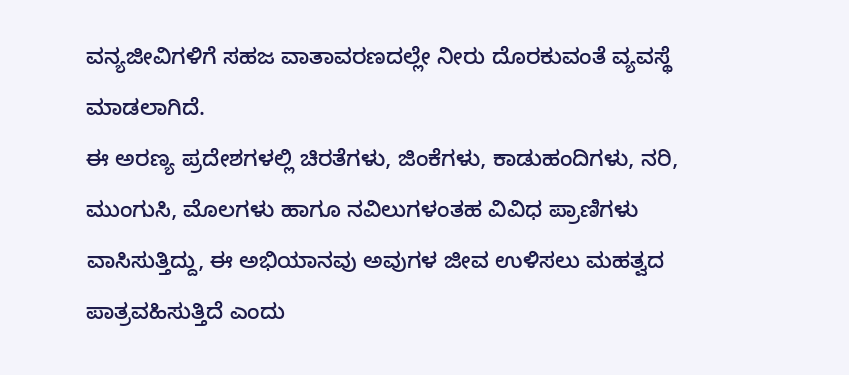ವನ್ಯಜೀವಿಗಳಿಗೆ ಸಹಜ ವಾತಾವರಣದಲ್ಲೇ ನೀರು ದೊರಕುವಂತೆ ವ್ಯವಸ್ಥೆ ಮಾಡಲಾಗಿದೆ.
ಈ ಅರಣ್ಯ ಪ್ರದೇಶಗಳಲ್ಲಿ ಚಿರತೆಗಳು, ಜಿಂಕೆಗಳು, ಕಾಡುಹಂದಿಗಳು, ನರಿ, ಮುಂಗುಸಿ, ಮೊಲಗಳು ಹಾಗೂ ನವಿಲುಗಳಂತಹ ವಿವಿಧ ಪ್ರಾಣಿಗಳು ವಾಸಿಸುತ್ತಿದ್ದು, ಈ ಅಭಿಯಾನವು ಅವುಗಳ ಜೀವ ಉಳಿಸಲು ಮಹತ್ವದ ಪಾತ್ರವಹಿಸುತ್ತಿದೆ ಎಂದು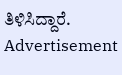ತಿಳಿಸಿದ್ದಾರೆ.
Advertisement